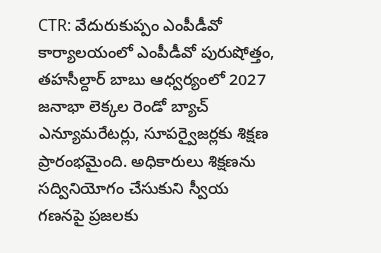CTR: వేదురుకుప్పం ఎంపీడీవో కార్యాలయంలో ఎంపీడీవో పురుషోత్తం, తహసీల్దార్ బాబు ఆధ్వర్యంలో 2027 జనాభా లెక్కల రెండో బ్యాచ్ ఎన్యూమరేటర్లు, సూపర్వైజర్లకు శిక్షణ ప్రారంభమైంది. అధికారులు శిక్షణను సద్వినియోగం చేసుకుని స్వీయ గణనపై ప్రజలకు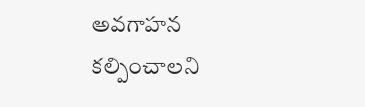అవగాహన కల్పించాలని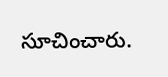సూచించారు.